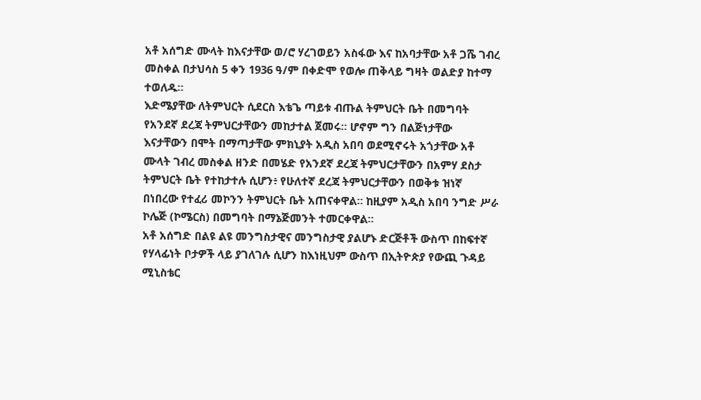አቶ አሰግድ ሙላት ከእናታቸው ወ/ሮ ሃረገወይን አስፋው እና ከአባታቸው አቶ ጋሼ ገብረ
መስቀል በታህሳስ 5 ቀን 1936 ዓ/ም በቀድሞ የወሎ ጠቅላይ ግዛት ወልድያ ከተማ
ተወለዱ።
እድሜያቸው ለትምህርት ሲደርስ እቴጌ ጣይቱ ብጡል ትምህርት ቤት በመግባት
የአንደኛ ደረጃ ትምህርታቸውን መከታተል ጀመሩ። ሆኖም ግን በልጅነታቸው
እናታቸውን በሞት በማጣታቸው ምክኒያት አዲስ አበባ ወደሚኖሩት አጎታቸው አቶ
ሙላት ገብረ መስቀል ዘንድ በመሄድ የአንደኛ ደረጃ ትምህርታቸውን በአምሃ ደስታ
ትምህርት ቤት የተከታተሉ ሲሆን፥ የሁለተኛ ደረጃ ትምህርታቸውን በወቅቱ ዝነኛ
በነበረው የተፈሪ መኮንን ትምህርት ቤት አጠናቀዋል። ከዚያም አዲስ አበባ ንግድ ሥራ
ኮሌጅ (ኮሜርስ) በመግባት በማኔጅመንት ተመርቀዋል።
አቶ አሰግድ በልዩ ልዩ መንግስታዊና መንግስታዊ ያልሆኑ ድርጅቶች ውስጥ በከፍተኛ
የሃላፊነት ቦታዎች ላይ ያገለገሉ ሲሆን ከእነዚህም ውስጥ በኢትዮጵያ የውጪ ጉዳይ ሚኒስቴር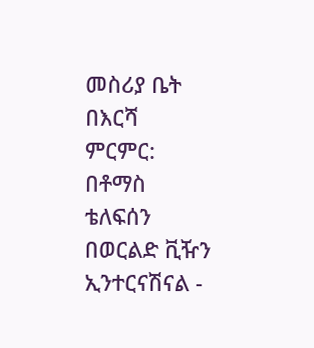መስሪያ ቤት በእርሻ ምርምር: በቶማስ ቴለፍሰን በወርልድ ቪዥን ኢንተርናሽናል -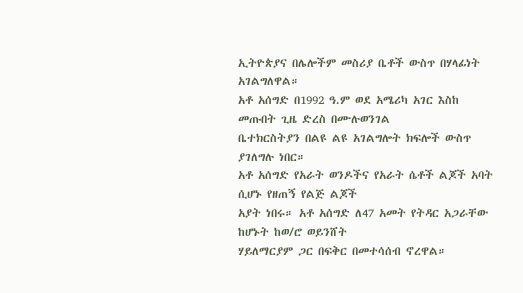ኢትዮጵያና በሌሎችም መስሪያ ቤቶች ውስጥ በሃላፊነት አገልግለዋል።
አቶ አሰግድ በ1992 ዓ.ም ወደ አሜሪካ አገር እስከ መጡበት ጊዜ ድረስ በሙሉወንገል
ቤተክርስትያን በልዩ ልዩ አገልግሎት ክፍሎች ውስጥ ያገለግሉ ነበር።
አቶ አሰግድ የአራት ወንዶችና የአራት ሴቶች ልጆች አባት ሲሆኑ የዘጠኝ የልጅ ልጆች
አያት ነበሩ። አቶ አሰግድ ለ47 አመት የትዳር አጋራቸው ከሆኑት ከወ/ሮ ወይንሸት
ሃይለማርያም ጋር በፍቅር በመተሳሰብ ኖረዋል።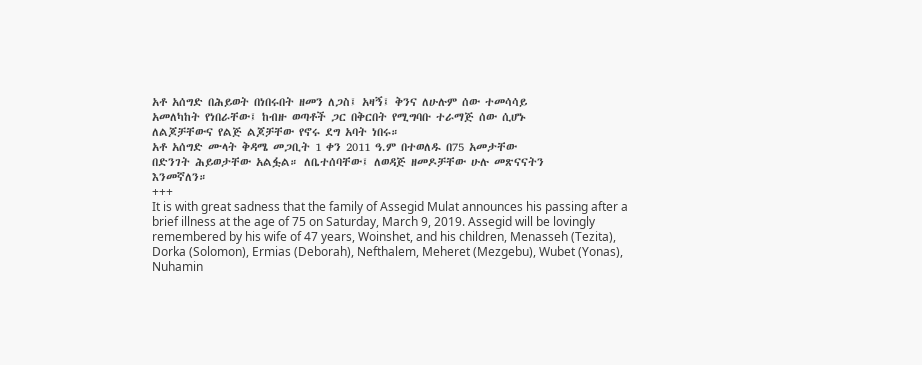አቶ አሰግድ በሕይወት በነበሩበት ዘመን ለጋስ፤ አዛኝ፤ ቅንና ለሁሉም ሰው ተመሳሳይ
አመለካከት የነበራቸው፤ ከብዙ ወጣቶች ጋር በቅርበት የሚግባቡ ተራማጅ ሰው ሲሆኑ
ለልጆቻቸውና የልጅ ልጆቻቸው የኖሩ ደግ አባት ነበሩ።
አቶ አሰግድ ሙላት ቅዳሜ መጋቢት 1 ቀን 2011 ዓ.ም በተወለዱ በ75 አመታቸው
በድንገት ሕይወታቸው አልፏል። ለቤተሰባቸው፤ ለወዳጅ ዘመዶቻቸው ሁሉ መጽናናትን
እንመኛለን።
+++
It is with great sadness that the family of Assegid Mulat announces his passing after a brief illness at the age of 75 on Saturday, March 9, 2019. Assegid will be lovingly remembered by his wife of 47 years, Woinshet, and his children, Menasseh (Tezita), Dorka (Solomon), Ermias (Deborah), Nefthalem, Meheret (Mezgebu), Wubet (Yonas), Nuhamin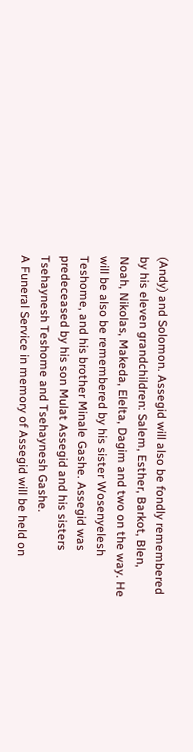(Andy) and Solomon. Assegid will also be fondly remembered by his eleven grandchildren: Salem, Esther, Barkot, Blen, Noah, Nikolas, Makeda, Elelta, Dagim and two on the way. He will be also be remembered by his sister Wosenyelesh Teshome, and his brother Minale Gashe. Assegid was predeceased by his son Mulat Assegid and his sisters Tsehaynesh Teshome and Tsehaynesh Gashe.
A Funeral Service in memory of Assegid will be held on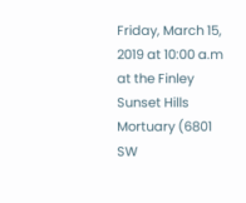Friday, March 15, 2019 at 10:00 a.m at the Finley Sunset Hills Mortuary (6801 SW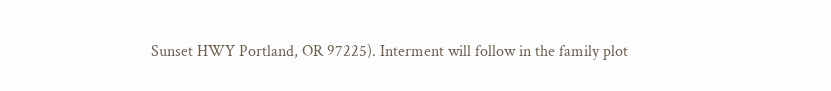Sunset HWY Portland, OR 97225). Interment will follow in the family plot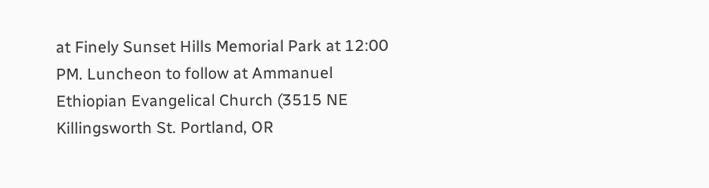at Finely Sunset Hills Memorial Park at 12:00 PM. Luncheon to follow at Ammanuel Ethiopian Evangelical Church (3515 NE Killingsworth St. Portland, OR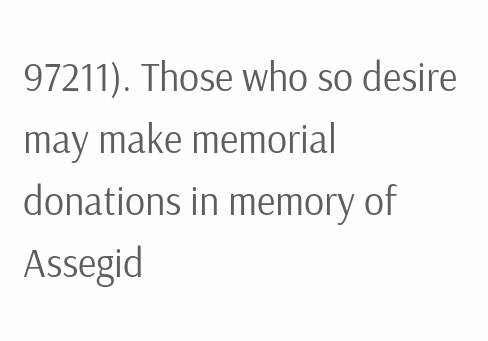97211). Those who so desire may make memorial donations in memory of Assegid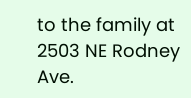to the family at 2503 NE Rodney Ave.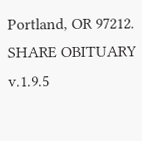Portland, OR 97212.
SHARE OBITUARY
v.1.9.5